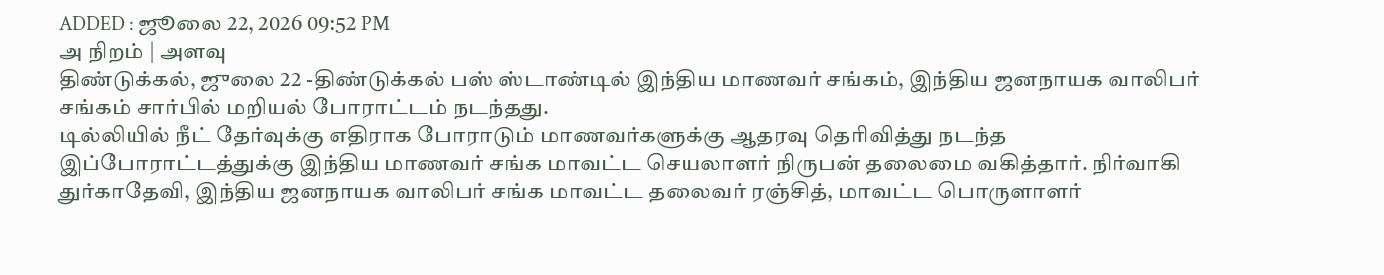ADDED : ஜூலை 22, 2026 09:52 PM
அ நிறம் | அளவு
திண்டுக்கல், ஜுலை 22 -திண்டுக்கல் பஸ் ஸ்டாண்டில் இந்திய மாணவர் சங்கம், இந்திய ஜனநாயக வாலிபர் சங்கம் சார்பில் மறியல் போராட்டம் நடந்தது.
டில்லியில் நீட் தேர்வுக்கு எதிராக போராடும் மாணவர்களுக்கு ஆதரவு தெரிவித்து நடந்த இப்போராட்டத்துக்கு இந்திய மாணவர் சங்க மாவட்ட செயலாளர் நிருபன் தலைமை வகித்தார். நிர்வாகி துர்காதேவி, இந்திய ஜனநாயக வாலிபர் சங்க மாவட்ட தலைவர் ரஞ்சித், மாவட்ட பொருளாளர்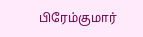பிரேம்குமார்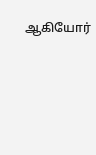ஆகியோர்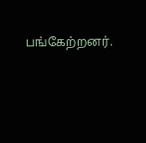பங்கேற்றனர்.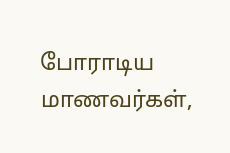போராடிய மாணவர்கள்,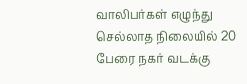வாலிபர்கள் எழுந்து செல்லாத நிலையில் 20 பேரை நகர் வடக்கு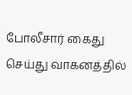போலீசார் கைது செய்து வாகனத்தில்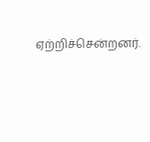ஏற்றிச்சென்றனர்.